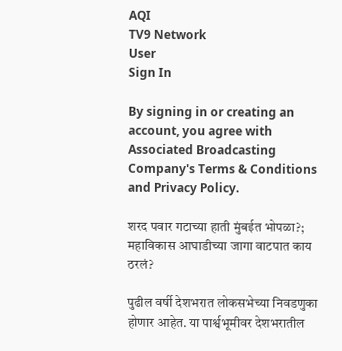AQI
TV9 Network
User
Sign In

By signing in or creating an account, you agree with Associated Broadcasting Company's Terms & Conditions and Privacy Policy.

शरद पवार गटाच्या हाती मुंबईत भोपळा?; महाविकास आघाडीच्या जागा वाटपात काय ठरलं?

पुढील वर्षी देशभरात लोकसभेच्या निवडणुका होणार आहेत. या पार्श्वभूमीवर देशभरातील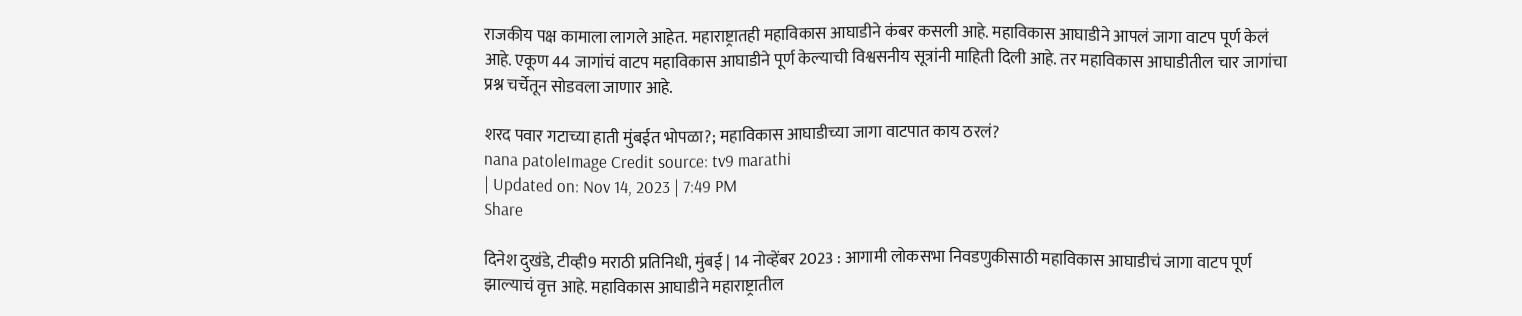राजकीय पक्ष कामाला लागले आहेत. महाराष्ट्रातही महाविकास आघाडीने कंबर कसली आहे. महाविकास आघाडीने आपलं जागा वाटप पूर्ण केलं आहे. एकूण 44 जागांचं वाटप महाविकास आघाडीने पूर्ण केल्याची विश्वसनीय सूत्रांनी माहिती दिली आहे. तर महाविकास आघाडीतील चार जागांचा प्रश्न चर्चेतून सोडवला जाणार आहे.

शरद पवार गटाच्या हाती मुंबईत भोपळा?; महाविकास आघाडीच्या जागा वाटपात काय ठरलं?
nana patoleImage Credit source: tv9 marathi
| Updated on: Nov 14, 2023 | 7:49 PM
Share

दिनेश दुखंडे, टीव्ही9 मराठी प्रतिनिधी, मुंबई | 14 नोव्हेंबर 2023 : आगामी लोकसभा निवडणुकीसाठी महाविकास आघाडीचं जागा वाटप पूर्ण झाल्याचं वृत्त आहे. महाविकास आघाडीने महाराष्ट्रातील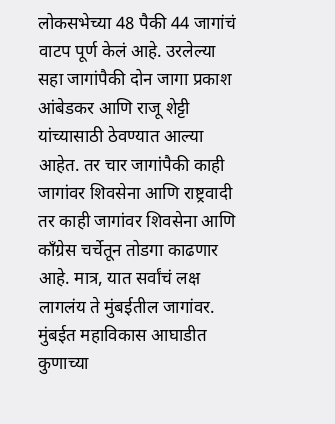लोकसभेच्या 48 पैकी 44 जागांचं वाटप पूर्ण केलं आहे. उरलेल्या सहा जागांपैकी दोन जागा प्रकाश आंबेडकर आणि राजू शेट्टी यांच्यासाठी ठेवण्यात आल्या आहेत. तर चार जागांपैकी काही जागांवर शिवसेना आणि राष्ट्रवादी तर काही जागांवर शिवसेना आणि काँग्रेस चर्चेतून तोडगा काढणार आहे. मात्र, यात सर्वांचं लक्ष लागलंय ते मुंबईतील जागांवर. मुंबईत महाविकास आघाडीत कुणाच्या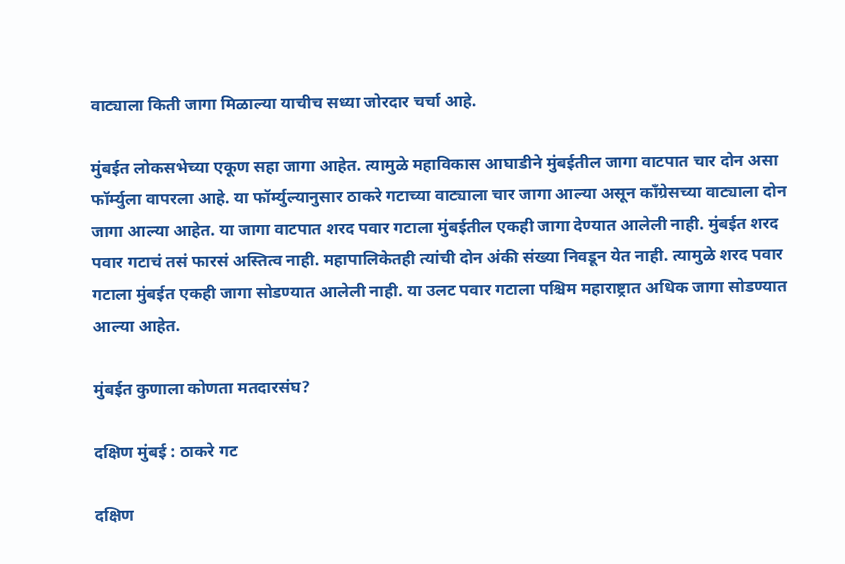वाट्याला किती जागा मिळाल्या याचीच सध्या जोरदार चर्चा आहे.

मुंबईत लोकसभेच्या एकूण सहा जागा आहेत. त्यामुळे महाविकास आघाडीने मुंबईतील जागा वाटपात चार दोन असा फॉर्म्युला वापरला आहे. या फॉर्म्युल्यानुसार ठाकरे गटाच्या वाट्याला चार जागा आल्या असून काँग्रेसच्या वाट्याला दोन जागा आल्या आहेत. या जागा वाटपात शरद पवार गटाला मुंबईतील एकही जागा देण्यात आलेली नाही. मुंबईत शरद पवार गटाचं तसं फारसं अस्तित्व नाही. महापालिकेतही त्यांची दोन अंकी संख्या निवडून येत नाही. त्यामुळे शरद पवार गटाला मुंबईत एकही जागा सोडण्यात आलेली नाही. या उलट पवार गटाला पश्चिम महाराष्ट्रात अधिक जागा सोडण्यात आल्या आहेत.

मुंबईत कुणाला कोणता मतदारसंघ?

दक्षिण मुंबई : ठाकरे गट

दक्षिण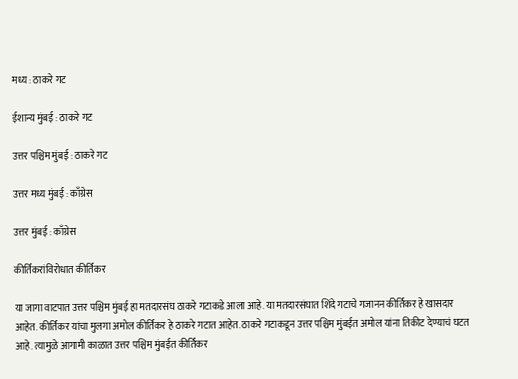मध्य : ठाकरे गट

ईशान्य मुंबई : ठाकरे गट

उत्तर पश्चिम मुंबई : ठाकरे गट

उत्तर मध्य मुंबई : काँग्रेस

उत्तर मुंबई : काँग्रेस

कीर्तिकरांविरोधात कीर्तिकर

या जागा वाटपात उत्तर पश्चिम मुंबई हा मतदारसंघ ठाकरे गटाकडे आला आहे. या मतदारसंघात शिंदे गटाचे गजानन कीर्तिकर हे खासदार आहेत. कीर्तिकर यांचा मुलगा अमोल कीर्तिकर हे ठाकरे गटात आहेत. ठाकरे गटाकडून उत्तर पश्चिम मुंबईत अमोल यांना तिकीट देण्याचं घटत आहे. त्यामुळे आगामी काळात उत्तर पश्चिम मुंबईत कीर्तिकर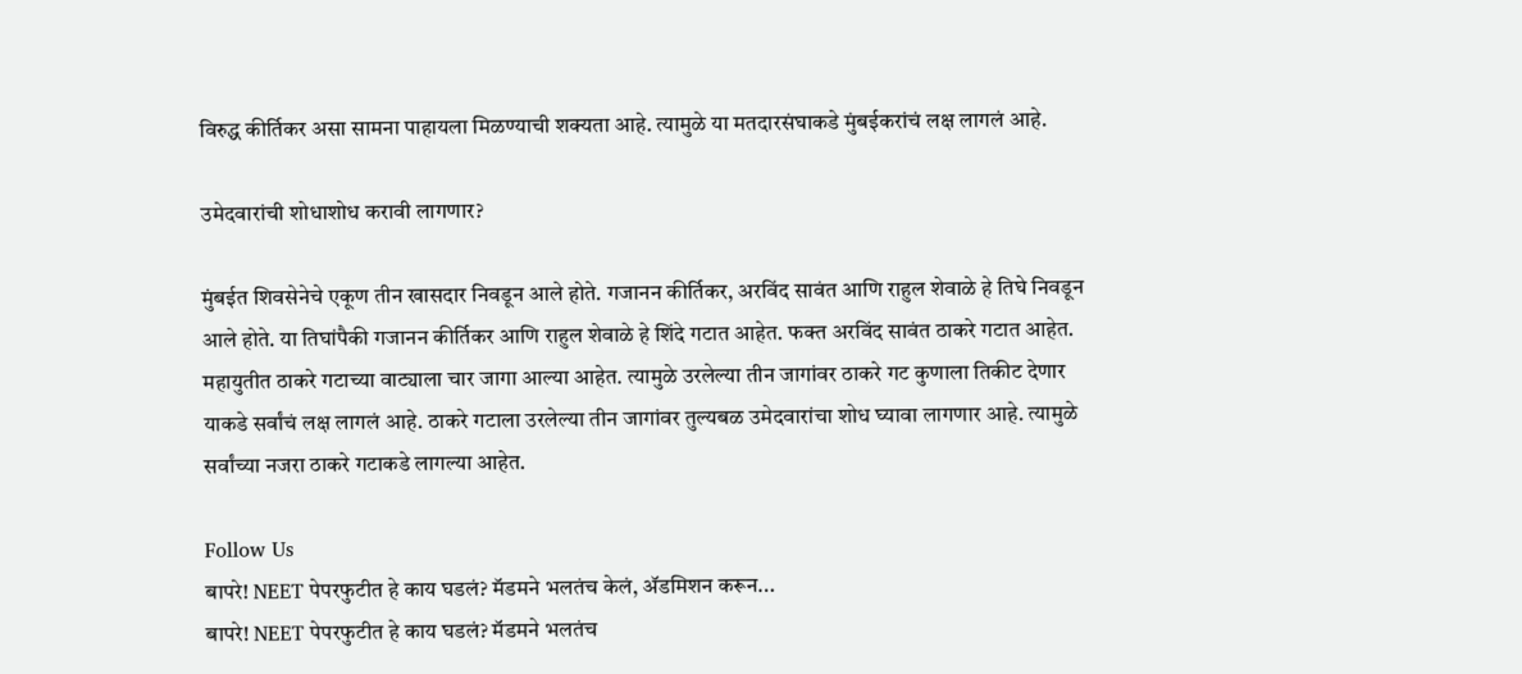विरुद्ध कीर्तिकर असा सामना पाहायला मिळण्याची शक्यता आहे. त्यामुळे या मतदारसंघाकडे मुंबईकरांचं लक्ष लागलं आहे.

उमेदवारांची शोधाशोध करावी लागणार?

मुंबईत शिवसेनेचे एकूण तीन खासदार निवडून आले होते. गजानन कीर्तिकर, अरविंद सावंत आणि राहुल शेवाळे हे तिघे निवडून आले होते. या तिघांपैकी गजानन कीर्तिकर आणि राहुल शेवाळे हे शिंदे गटात आहेत. फक्त अरविंद सावंत ठाकरे गटात आहेत. महायुतीत ठाकरे गटाच्या वाट्याला चार जागा आल्या आहेत. त्यामुळे उरलेल्या तीन जागांवर ठाकरे गट कुणाला तिकीट देणार याकडे सर्वांचं लक्ष लागलं आहे. ठाकरे गटाला उरलेल्या तीन जागांवर तुल्यबळ उमेदवारांचा शोध घ्यावा लागणार आहे. त्यामुळे सर्वांच्या नजरा ठाकरे गटाकडे लागल्या आहेत.

Follow Us
बापरे! NEET पेपरफुटीत हे काय घडलं? मॅडमने भलतंच केलं, ॲडमिशन करून...
बापरे! NEET पेपरफुटीत हे काय घडलं? मॅडमने भलतंच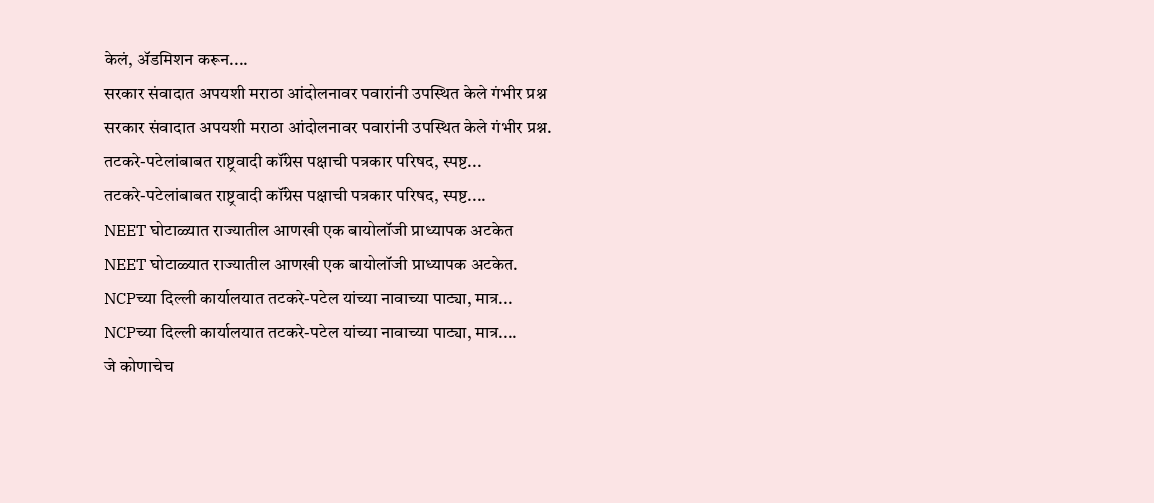केलं, ॲडमिशन करून....
सरकार संवादात अपयशी मराठा आंदोलनावर पवारांनी उपस्थित केले गंभीर प्रश्न
सरकार संवादात अपयशी मराठा आंदोलनावर पवारांनी उपस्थित केले गंभीर प्रश्न.
तटकरे-पटेलांबाबत राष्ट्रवादी कॉंग्रेस पक्षाची पत्रकार परिषद, स्पष्ट...
तटकरे-पटेलांबाबत राष्ट्रवादी कॉंग्रेस पक्षाची पत्रकार परिषद, स्पष्ट....
NEET घोटाळ्यात राज्यातील आणखी एक बायोलॉजी प्राध्यापक अटकेत
NEET घोटाळ्यात राज्यातील आणखी एक बायोलॉजी प्राध्यापक अटकेत.
NCPच्या दिल्ली कार्यालयात तटकरे-पटेल यांच्या नावाच्या पाट्या, मात्र...
NCPच्या दिल्ली कार्यालयात तटकरे-पटेल यांच्या नावाच्या पाट्या, मात्र....
जे कोणाचेच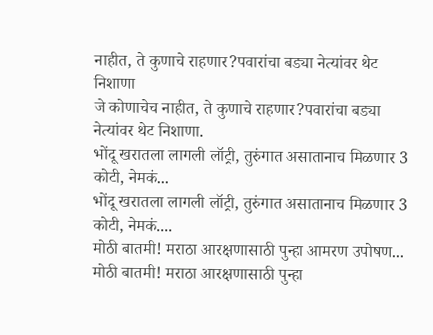नाहीत, ते कुणाचे राहणार?पवारांचा बड्या नेत्यांवर थेट निशाणा
जे कोणाचेच नाहीत, ते कुणाचे राहणार?पवारांचा बड्या नेत्यांवर थेट निशाणा.
भोंदू खरातला लागली लॉट्री, तुरुंगात असातानाच मिळणार 3 कोटी, नेमकं...
भोंदू खरातला लागली लॉट्री, तुरुंगात असातानाच मिळणार 3 कोटी, नेमकं....
मोठी बातमी! मराठा आरक्षणासाठी पुन्हा आमरण उपोषण...
मोठी बातमी! मराठा आरक्षणासाठी पुन्हा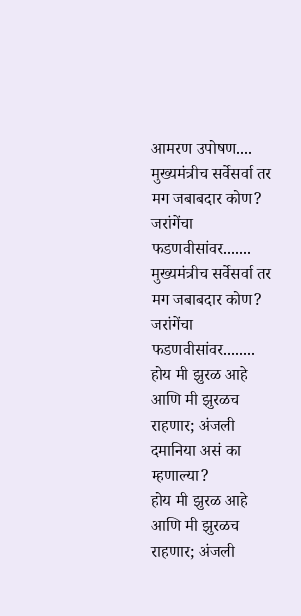आमरण उपोषण....
मुख्यमंत्रीच सर्वेसर्वा तर मग जबाबदार कोण? जरांगेंचा फडणवीसांवर.......
मुख्यमंत्रीच सर्वेसर्वा तर मग जबाबदार कोण? जरांगेंचा फडणवीसांवर........
होय मी झुरळ आहे आणि मी झुरळच राहणार; अंजली दमानिया असं का म्हणाल्या?
होय मी झुरळ आहे आणि मी झुरळच राहणार; अंजली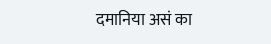दमानिया असं का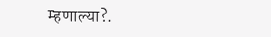म्हणाल्या?.